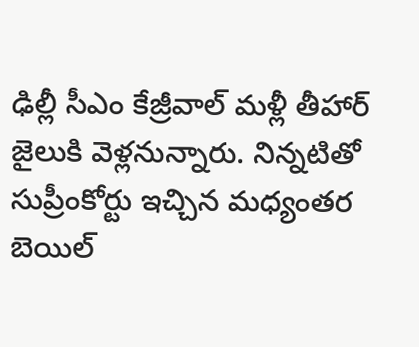ఢిల్లీ సీఎం కేజ్రీవాల్ మళ్లీ తీహార్ జైలుకి వెళ్లనున్నారు. నిన్నటితో సుప్రీంకోర్టు ఇచ్చిన మధ్యంతర బెయిల్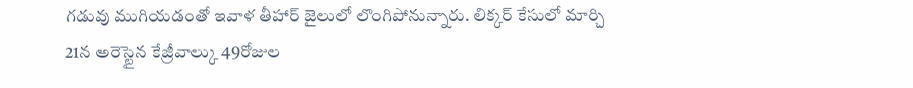గడువు ముగియడంతో ఇవాళ తీహార్ జైలులో లొంగిపోనున్నారు. లిక్కర్ కేసులో మార్చి 21న అరెస్టైన కేజ్రీవాల్కు 49రోజుల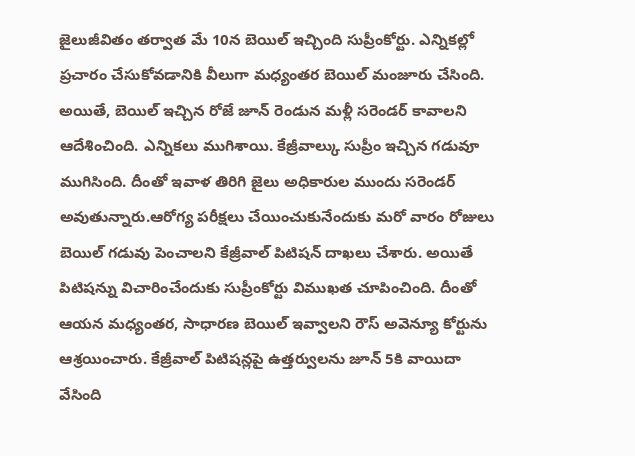జైలుజీవితం తర్వాత మే 10న బెయిల్ ఇచ్చింది సుప్రీంకోర్టు. ఎన్నికల్లో ప్రచారం చేసుకోవడానికి వీలుగా మధ్యంతర బెయిల్ మంజూరు చేసింది. అయితే, బెయిల్ ఇచ్చిన రోజే జూన్ రెండున మళ్లీ సరెండర్ కావాలని ఆదేశించింది. ఎన్నికలు ముగిశాయి. కేజ్రీవాల్కు సుప్రీం ఇచ్చిన గడువూ ముగిసింది. దీంతో ఇవాళ తిరిగి జైలు అధికారుల ముందు సరెండర్ అవుతున్నారు.ఆరోగ్య పరీక్షలు చేయించుకునేందుకు మరో వారం రోజులు బెయిల్ గడువు పెంచాలని కేజ్రీవాల్ పిటిషన్ దాఖలు చేశారు. అయితే పిటిషన్ను విచారించేందుకు సుప్రీంకోర్టు విముఖత చూపించింది. దీంతో ఆయన మధ్యంతర, సాధారణ బెయిల్ ఇవ్వాలని రౌస్ అవెన్యూ కోర్టును ఆశ్రయించారు. కేజ్రీవాల్ పిటిషన్లపై ఉత్తర్వులను జూన్ 5కి వాయిదా వేసింది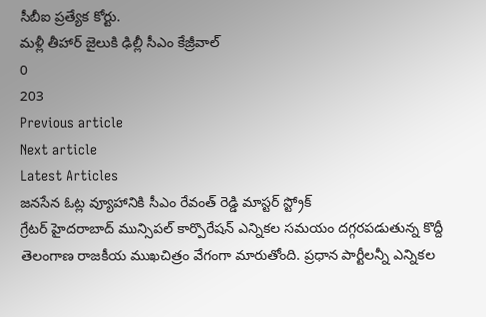సీబీఐ ప్రత్యేక కోర్టు.
మళ్లీ తీహార్ జైలుకి ఢిల్లీ సీఎం కేజ్రీవాల్
0
203
Previous article
Next article
Latest Articles
జనసేన ఓట్ల వ్యూహానికి సీఎం రేవంత్ రెడ్డి మాస్టర్ స్ట్రోక్
గ్రేటర్ హైదరాబాద్ మున్సిపల్ కార్పొరేషన్ ఎన్నికల సమయం దగ్గరపడుతున్న కొద్దీ తెలంగాణ రాజకీయ ముఖచిత్రం వేగంగా మారుతోంది. ప్రధాన పార్టీలన్నీ ఎన్నికల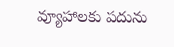వ్యూహాలకు పదును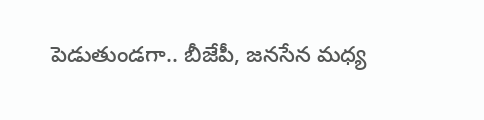పెడుతుండగా.. బీజేపీ, జనసేన మధ్య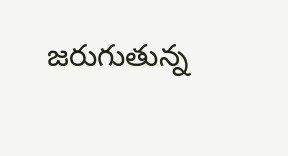జరుగుతున్న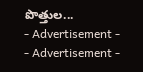పొత్తుల...
- Advertisement -
- Advertisement -